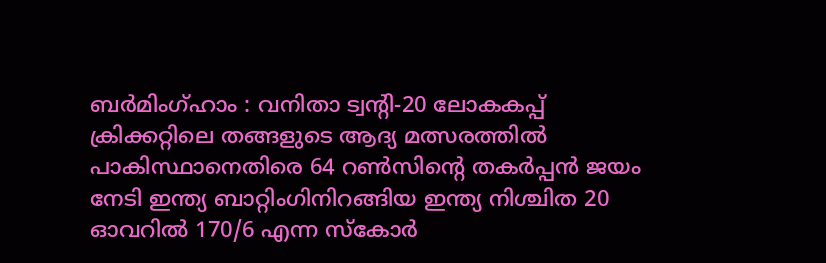ബർമിംഗ്ഹാം : വനിതാ ട്വന്റി-20 ലോകകപ്പ് ക്രിക്കറ്റിലെ തങ്ങളുടെ ആദ്യ മത്സരത്തിൽ പാകിസ്ഥാനെതിരെ 64 റൺസിന്റെ തകർപ്പൻ ജയം നേടി ഇന്ത്യ ബാറ്റിംഗിനിറങ്ങിയ ഇന്ത്യ നിശ്ചിത 20 ഓവറിൽ 170/6 എന്ന സ്കോർ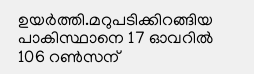ഉയർത്തി.മറുപടിക്കിറങ്ങിയ പാകിസ്ഥാനെ 17 ഓവറിൽ 106 റൺസന്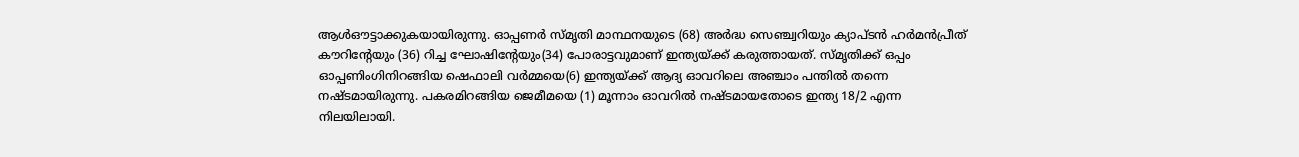ആൾഔട്ടാക്കുകയായിരുന്നു. ഓപ്പണർ സ്മൃതി മാന്ഥനയുടെ (68) അർദ്ധ സെഞ്ച്വറിയും ക്യാപ്ടൻ ഹർമൻപ്രീത് കൗറിന്റേയും (36) റിച്ച ഘോഷിന്റേയും(34) പോരാട്ടവുമാണ് ഇന്ത്യയ്ക്ക് കരുത്തായത്. സ്മൃതിക്ക് ഒപ്പം ഓപ്പണിംഗിനിറങ്ങിയ ഷെഫാലി വർമ്മയെ(6) ഇന്ത്യയ്ക്ക് ആദ്യ ഓവറിലെ അഞ്ചാം പന്തിൽ തന്നെ നഷ്ടമായിരുന്നു. പകരമിറങ്ങിയ ജെമീമയെ (1) മൂന്നാം ഓവറിൽ നഷ്ടമായതോടെ ഇന്ത്യ 18/2 എന്ന നിലയിലായി.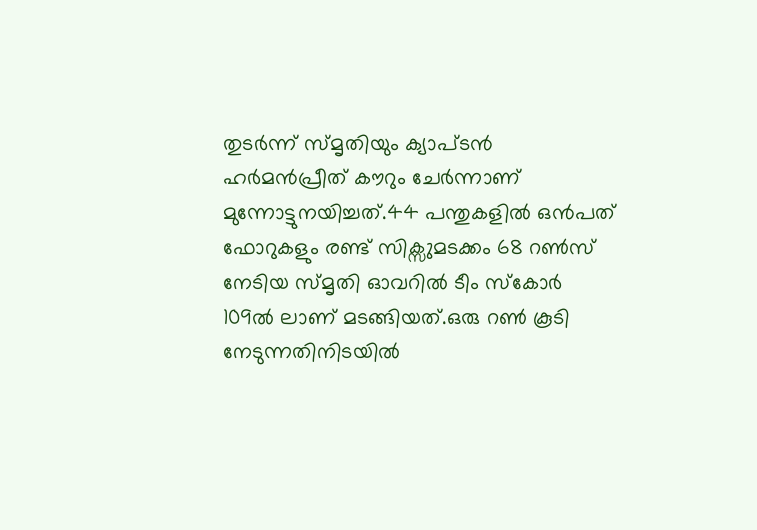തുടർന്ന് സ്മൃതിയും ക്യാപ്ടൻ ഹർമൻപ്രീത് കൗറും ചേർന്നാണ് മുന്നോട്ടുനയിച്ചത്.44 പന്തുകളിൽ ഒൻപത് ഫോറുകളും രണ്ട് സിക്സുമടക്കം 68 റൺസ് നേടിയ സ്മൃതി ഓവറിൽ ടീം സ്കോർ 109ൽ ലാണ് മടങ്ങിയത്.ഒരു റൺ കൂടി നേടുന്നതിനിടയിൽ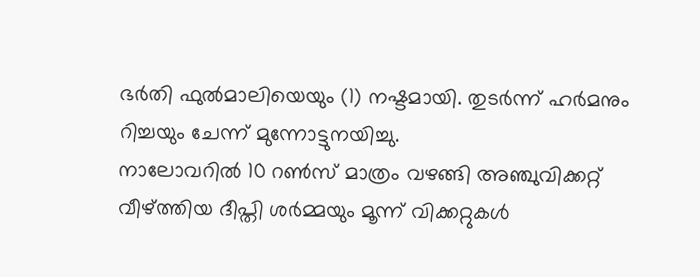ഭർതി ഫുൽമാലിയെയും (1) നഷ്ടമായി. തുടർന്ന് ഹർമനും റിച്ചയും ചേന്ന് മുന്നോട്ടുനയിച്ചു.
നാലോവറിൽ 10 റൺസ് മാത്രം വഴങ്ങി അഞ്ചുവിക്കറ്റ് വീഴ്ത്തിയ ദീപ്തി ശർമ്മയും മൂന്ന് വിക്കറ്റുകൾ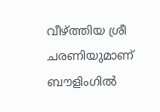വീഴ്ത്തിയ ശ്രീ ചരണിയുമാണ് ബൗളിംഗിൽ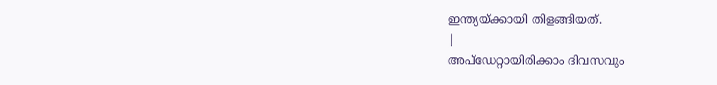ഇന്ത്യയ്ക്കായി തിളങ്ങിയത്.
|
അപ്ഡേറ്റായിരിക്കാം ദിവസവും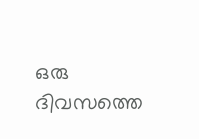ഒരു ദിവസത്തെ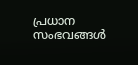പ്രധാന സംഭവങ്ങൾ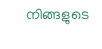നിങ്ങളുടെ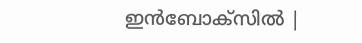ഇൻബോക്സിൽ |